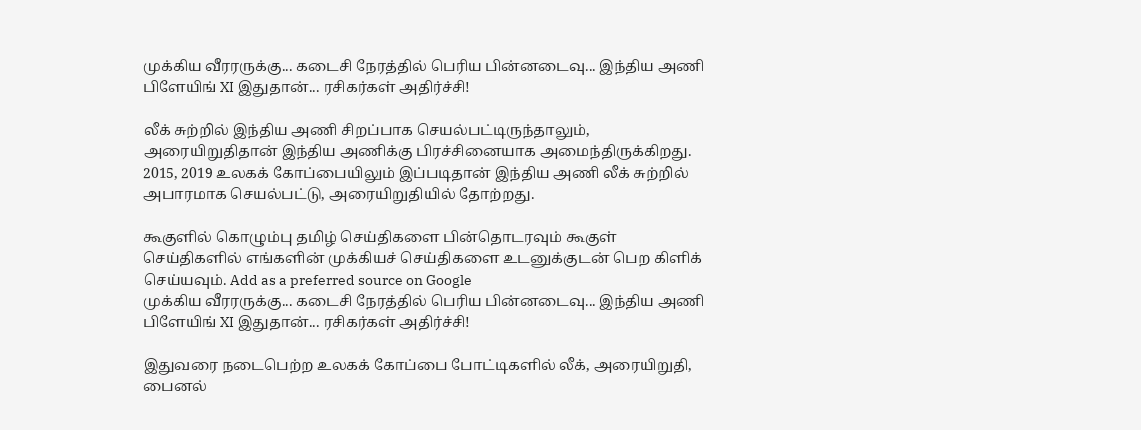முக்கிய வீரரருக்கு... கடைசி நேரத்தில் பெரிய பின்னடைவு... இந்திய அணி பிளேயிங் XI இதுதான்... ரசிகர்கள் அதிர்ச்சி!

லீக் சுற்றில் இந்திய அணி சிறப்பாக செயல்பட்டிருந்தாலும், அரையிறுதிதான் இந்திய அணிக்கு பிரச்சினையாக அமைந்திருக்கிறது. 2015, 2019 உலகக் கோப்பையிலும் இப்படிதான் இந்திய அணி லீக் சுற்றில் அபாரமாக செயல்பட்டு, அரையிறுதியில் தோற்றது.

கூகுளில் கொழும்பு தமிழ் செய்திகளை பின்தொடரவும் கூகுள் செய்திகளில் எங்களின் முக்கியச் செய்திகளை உடனுக்குடன் பெற கிளிக் செய்யவும். Add as a preferred source on Google
முக்கிய வீரரருக்கு... கடைசி நேரத்தில் பெரிய பின்னடைவு... இந்திய அணி பிளேயிங் XI இதுதான்... ரசிகர்கள் அதிர்ச்சி!

இதுவரை நடைபெற்ற உலகக் கோப்பை போட்டிகளில் லீக், அரையிறுதி, பைனல்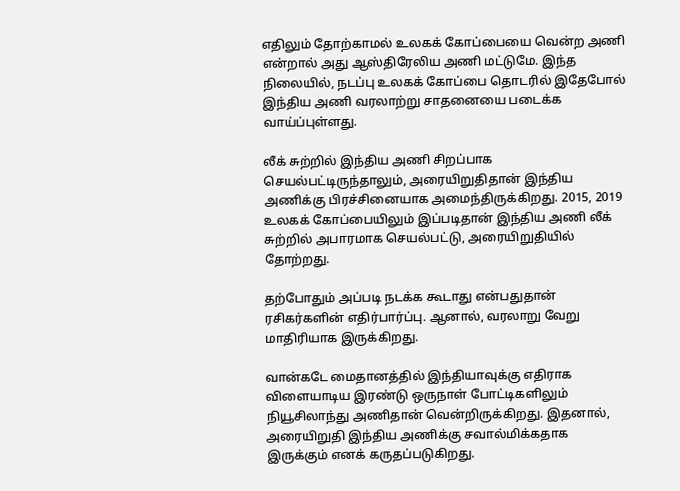எதிலும் தோற்காமல் உலகக் கோப்பையை வென்ற அணி என்றால் அது ஆஸ்திரேலிய அணி மட்டுமே. இந்த நிலையில், நடப்பு உலகக் கோப்பை தொடரில் இதேபோல் இந்திய அணி வரலாற்று சாதனையை படைக்க வாய்ப்புள்ளது.

லீக் சுற்றில் இந்திய அணி சிறப்பாக செயல்பட்டிருந்தாலும், அரையிறுதிதான் இந்திய அணிக்கு பிரச்சினையாக அமைந்திருக்கிறது. 2015, 2019 உலகக் கோப்பையிலும் இப்படிதான் இந்திய அணி லீக் சுற்றில் அபாரமாக செயல்பட்டு, அரையிறுதியில் தோற்றது.

தற்போதும் அப்படி நடக்க கூடாது என்பதுதான் ரசிகர்களின் எதிர்பார்ப்பு. ஆனால், வரலாறு வேறு மாதிரியாக இருக்கிறது.

வான்கடே மைதானத்தில் இந்தியாவுக்கு எதிராக விளையாடிய இரண்டு ஒருநாள் போட்டிகளிலும் நியூசிலாந்து அணிதான் வென்றிருக்கிறது. இதனால், அரையிறுதி இந்திய அணிக்கு சவால்மிக்கதாக இருக்கும் எனக் கருதப்படுகிறது.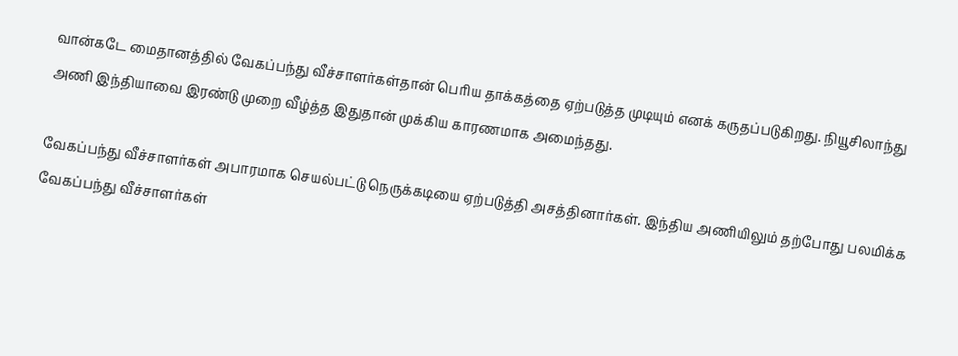வான்கடே மைதானத்தில் வேகப்பந்து வீச்சாளர்கள்தான் பெரிய தாக்கத்தை ஏற்படுத்த முடியும் எனக் கருதப்படுகிறது. நியூசிலாந்து அணி இந்தியாவை இரண்டு முறை வீழ்த்த இதுதான் முக்கிய காரணமாக அமைந்தது.

வேகப்பந்து வீச்சாளர்கள் அபாரமாக செயல்பட்டு நெருக்கடியை ஏற்படுத்தி அசத்தினார்கள். இந்திய அணியிலும் தற்போது பலமிக்க வேகப்பந்து வீச்சாளர்கள்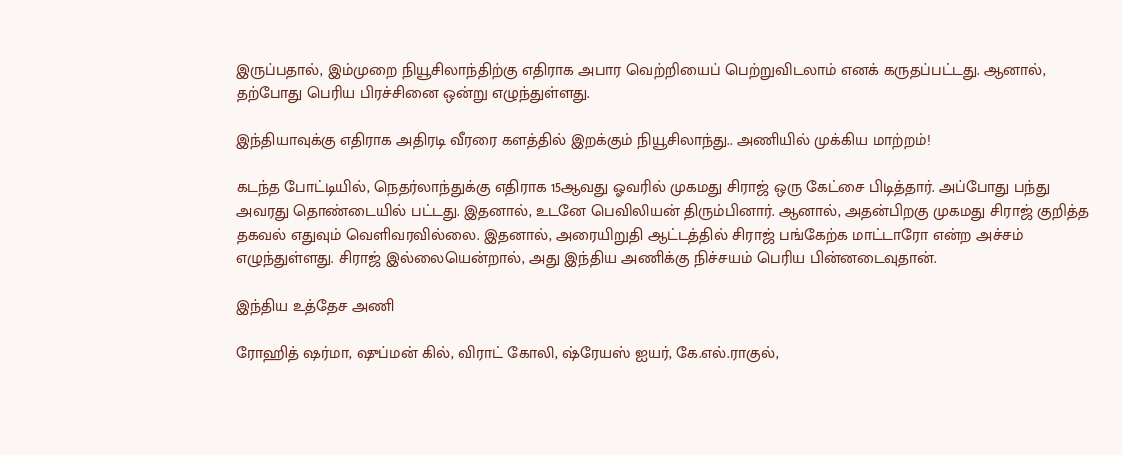இருப்பதால், இம்முறை நியூசிலாந்திற்கு எதிராக அபார வெற்றியைப் பெற்றுவிடலாம் எனக் கருதப்பட்டது. ஆனால், தற்போது பெரிய பிரச்சினை ஒன்று எழுந்துள்ளது.

இந்தியாவுக்கு எதிராக அதிரடி வீரரை களத்தில் இறக்கும் நியூசிலாந்து.. அணியில் முக்கிய மாற்றம்!

கடந்த போட்டியில், நெதர்லாந்துக்கு எதிராக 15ஆவது ஓவரில் முகமது சிராஜ் ஒரு கேட்சை பிடித்தார். அப்போது பந்து அவரது தொண்டையில் பட்டது. இதனால், உடனே பெவிலியன் திரும்பினார். ஆனால், அதன்பிறகு முகமது சிராஜ் குறித்த தகவல் எதுவும் வெளிவரவில்லை. இதனால், அரையிறுதி ஆட்டத்தில் சிராஜ் பங்கேற்க மாட்டாரோ என்ற அச்சம் எழுந்துள்ளது. சிராஜ் இல்லையென்றால், அது இந்திய அணிக்கு நிச்சயம் பெரிய பின்னடைவுதான்.

இந்திய உத்தேச அணி

ரோஹித் ஷர்மா, ஷுப்மன் கில், விராட் கோலி, ஷ்ரேயஸ் ஐயர், கே.எல்.ராகுல்,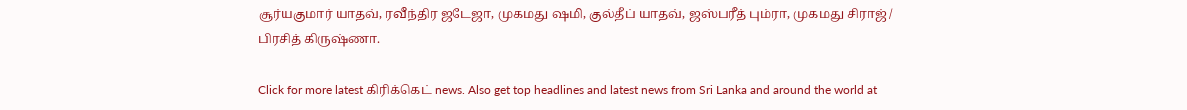சூர்யகுமார் யாதவ், ரவீந்திர ஜடேஜா, முகமது ஷமி, குல்தீப் யாதவ், ஜஸ்பரீத் பும்ரா, முகமது சிராஜ் / பிரசித் கிருஷ்ணா.

Click for more latest கிரிக்கெட் news. Also get top headlines and latest news from Sri Lanka and around the world at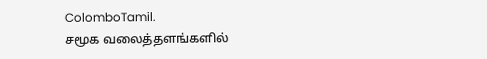ColomboTamil.
சமூக வலைத்தளங்களில்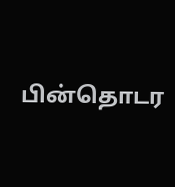பின்தொடர